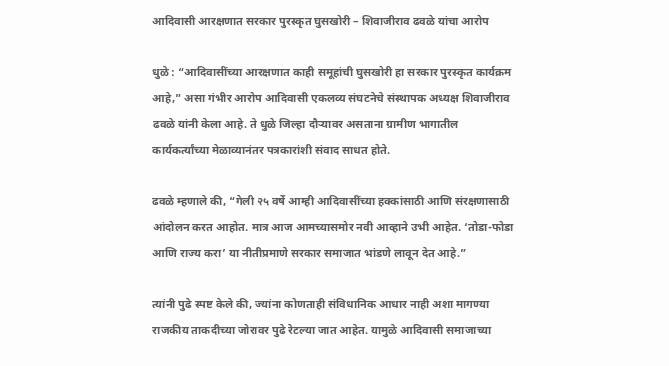आदिवासी आरक्षणात सरकार पुरस्कृत घुसखोरी – शिवाजीराव ढवळे यांचा आरोप

धुळे : “आदिवासींच्या आरक्षणात काही समूहांची घुसखोरी हा सरकार पुरस्कृत कार्यक्रम आहे,” असा गंभीर आरोप आदिवासी एकलव्य संघटनेचे संस्थापक अध्यक्ष शिवाजीराव ढवळे यांनी केला आहे. ते धुळे जिल्हा दौऱ्यावर असताना ग्रामीण भागातील कार्यकर्त्यांच्या मेळाव्यानंतर पत्रकारांशी संवाद साधत होते.

ढवळे म्हणाले की, “गेली २५ वर्षे आम्ही आदिवासींच्या हक्कांसाठी आणि संरक्षणासाठी आंदोलन करत आहोत. मात्र आज आमच्यासमोर नवी आव्हाने उभी आहेत. ‘तोडा-फोडा आणि राज्य करा’ या नीतीप्रमाणे सरकार समाजात भांडणे लावून देत आहे.”

त्यांनी पुढे स्पष्ट केले की, ज्यांना कोणताही संविधानिक आधार नाही अशा मागण्या राजकीय ताकदीच्या जोरावर पुढे रेटल्या जात आहेत. यामुळे आदिवासी समाजाच्या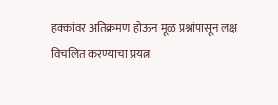हक्कांवर अतिक्रमण होऊन मूळ प्रश्नांपासून लक्ष विचलित करण्याचा प्रयत्न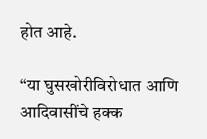होत आहे.

“या घुसखोरीविरोधात आणि आदिवासींचे हक्क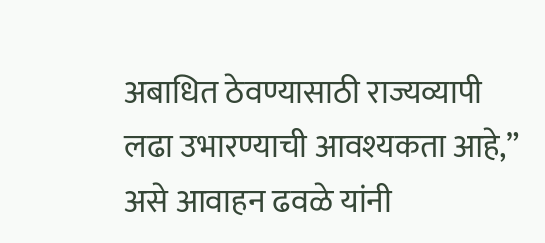अबाधित ठेवण्यासाठी राज्यव्यापी लढा उभारण्याची आवश्यकता आहे,” असे आवाहन ढवळे यांनी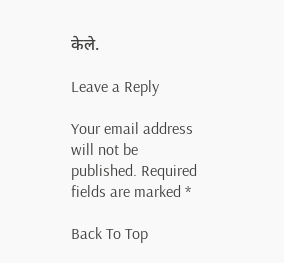केले.

Leave a Reply

Your email address will not be published. Required fields are marked *

Back To Top